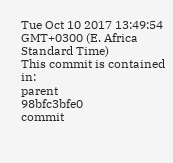Tue Oct 10 2017 13:49:54 GMT+0300 (E. Africa Standard Time)
This commit is contained in:
parent
98bfc3bfe0
commit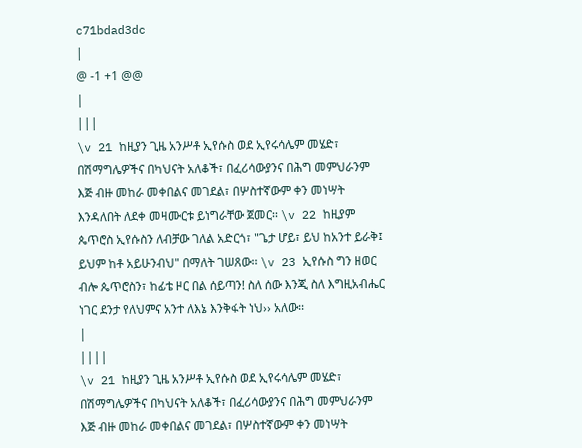c71bdad3dc
|
@ -1 +1 @@
|
|||
\v 21 ከዚያን ጊዜ አንሥቶ ኢየሱስ ወደ ኢየሩሳሌም መሄድ፣ በሽማግሌዎችና በካህናት አለቆች፣ በፈሪሳውያንና በሕግ መምህራንም እጅ ብዙ መከራ መቀበልና መገደል፣ በሦስተኛውም ቀን መነሣት እንዳለበት ለደቀ መዛሙርቱ ይነግራቸው ጀመር፡፡ \v 22 ከዚያም ጴጥሮስ ኢየሱስን ለብቻው ገለል አድርጎ፣ "ጌታ ሆይ፣ ይህ ከአንተ ይራቅ፤ ይህም ከቶ አይሁንብህ" በማለት ገሠጸው፡፡ \v 23 ኢየሱስ ግን ዘወር ብሎ ጴጥሮስን፣ ከፊቴ ዞር በል ሰይጣን! ስለ ሰው እንጂ ስለ እግዚአብሔር ነገር ደንታ የለህምና አንተ ለእኔ እንቅፋት ነህ›› አለው፡፡
|
||||
\v 21 ከዚያን ጊዜ አንሥቶ ኢየሱስ ወደ ኢየሩሳሌም መሄድ፣ በሽማግሌዎችና በካህናት አለቆች፣ በፈሪሳውያንና በሕግ መምህራንም እጅ ብዙ መከራ መቀበልና መገደል፣ በሦስተኛውም ቀን መነሣት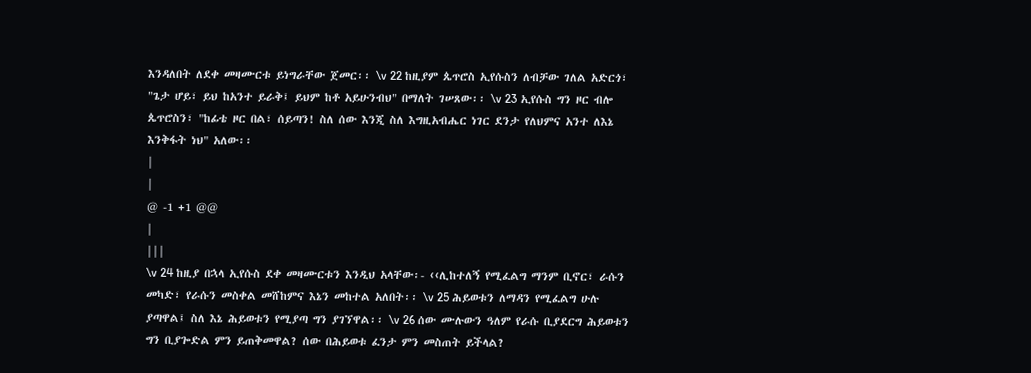እንዳለበት ለደቀ መዛሙርቱ ይነግራቸው ጀመር፡፡ \v 22 ከዚያም ጴጥሮስ ኢየሱስን ለብቻው ገለል አድርጎ፣ "ጌታ ሆይ፣ ይህ ከአንተ ይራቅ፤ ይህም ከቶ አይሁንብህ" በማለት ገሠጸው፡፡ \v 23 ኢየሱስ ግን ዞር ብሎ ጴጥሮስን፣ "ከፊቴ ዞር በል፣ ሰይጣን! ስለ ሰው እንጂ ስለ እግዚአብሔር ነገር ደንታ የለህምና አንተ ለእኔ እንቅፋት ነህ" አለው፡፡
|
|
@ -1 +1 @@
|
|||
\v 24 ከዚያ በኋላ ኢየሱስ ደቀ መዛሙርቱን እንዲህ አላቸው፡- ‹‹ሊከተለኝ የሚፈልግ ማንም ቢኖር፣ ራሱን መካድ፣ የራሱን መስቀል መሸከምና እኔን መከተል አለበት፡፡ \v 25 ሕይወቱን ለማዳን የሚፈልግ ሁሉ ያጣዋል፤ ስለ እኔ ሕይወቱን የሚያጣ ግን ያገኘዋል፡፡ \v 26 ሰው ሙሉውን ዓለም የራሱ ቢያደርግ ሕይወቱን ግን ቢያጐድል ምን ይጠቅመዋል? ሰው በሕይወቱ ፈንታ ምን መስጠት ይችላል?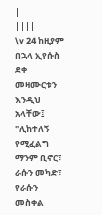|
||||
\v 24 ከዚያም በኋላ ኢየሱስ ደቀ መዛሙርቱን እንዲህ አላቸው፤ "ሊከተለኝ የሚፈልግ ማንም ቢኖር፣ ራሱን መካድ፣ የራሱን መስቀል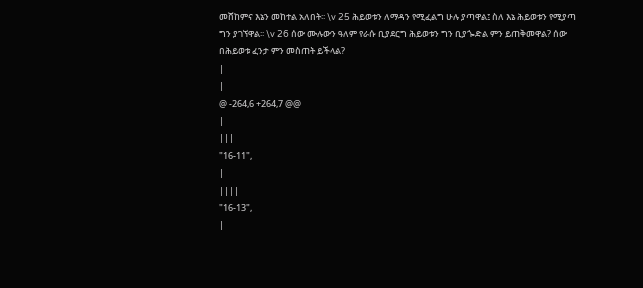መሸከምና እኔን መከተል አለበት፡፡ \v 25 ሕይወቱን ለማዳን የሚፈልግ ሁሉ ያጣዋል፤ ስለ እኔ ሕይወቱን የሚያጣ ግን ያገኘዋል፡፡ \v 26 ሰው ሙሉውን ዓለም የራሱ ቢያደርግ ሕይወቱን ግን ቢያጐድል ምን ይጠቅመዋል? ሰው በሕይወቱ ፈንታ ምን መስጠት ይችላል?
|
|
@ -264,6 +264,7 @@
|
|||
"16-11",
|
||||
"16-13",
|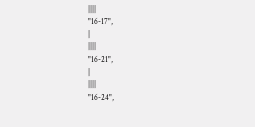||||
"16-17",
|
||||
"16-21",
|
||||
"16-24",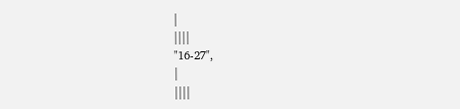|
||||
"16-27",
|
||||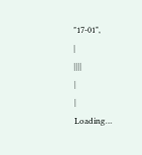"17-01",
|
||||
|
|
Loading…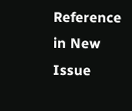Reference in New Issue